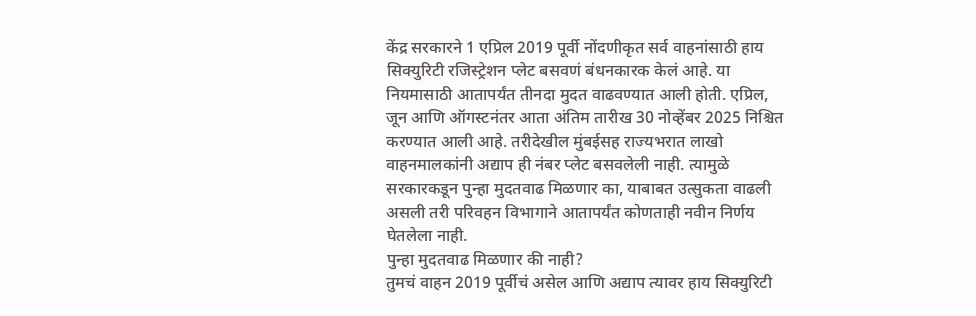केंद्र सरकारने 1 एप्रिल 2019 पूर्वी नोंदणीकृत सर्व वाहनांसाठी हाय सिक्युरिटी रजिस्ट्रेशन प्लेट बसवणं बंधनकारक केलं आहे. या नियमासाठी आतापर्यंत तीनदा मुदत वाढवण्यात आली होती. एप्रिल, जून आणि ऑगस्टनंतर आता अंतिम तारीख 30 नोव्हेंबर 2025 निश्चित करण्यात आली आहे. तरीदेखील मुंबईसह राज्यभरात लाखो वाहनमालकांनी अद्याप ही नंबर प्लेट बसवलेली नाही. त्यामुळे सरकारकडून पुन्हा मुदतवाढ मिळणार का, याबाबत उत्सुकता वाढली असली तरी परिवहन विभागाने आतापर्यंत कोणताही नवीन निर्णय घेतलेला नाही.
पुन्हा मुदतवाढ मिळणार की नाही?
तुमचं वाहन 2019 पूर्वीचं असेल आणि अद्याप त्यावर हाय सिक्युरिटी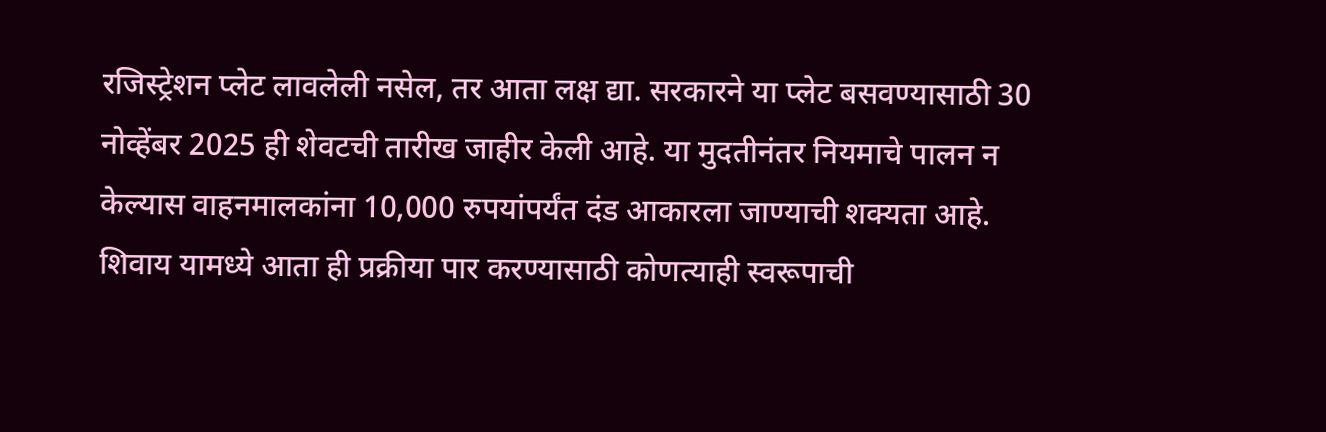रजिस्ट्रेशन प्लेट लावलेली नसेल, तर आता लक्ष द्या. सरकारने या प्लेट बसवण्यासाठी 30 नोव्हेंबर 2025 ही शेवटची तारीख जाहीर केली आहे. या मुदतीनंतर नियमाचे पालन न केल्यास वाहनमालकांना 10,000 रुपयांपर्यंत दंड आकारला जाण्याची शक्यता आहे. शिवाय यामध्ये आता ही प्रक्रीया पार करण्यासाठी कोणत्याही स्वरूपाची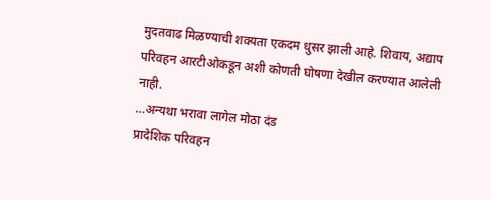मुदतवाढ मिळण्याची शक्यता एकदम धुसर झाली आहे. शिवाय, अद्याप परिवहन आरटीओकडून अशी कोणती घोषणा देखील करण्यात आलेली नाही.
…अन्यथा भरावा लागेल मोठा दंड
प्रादेशिक परिवहन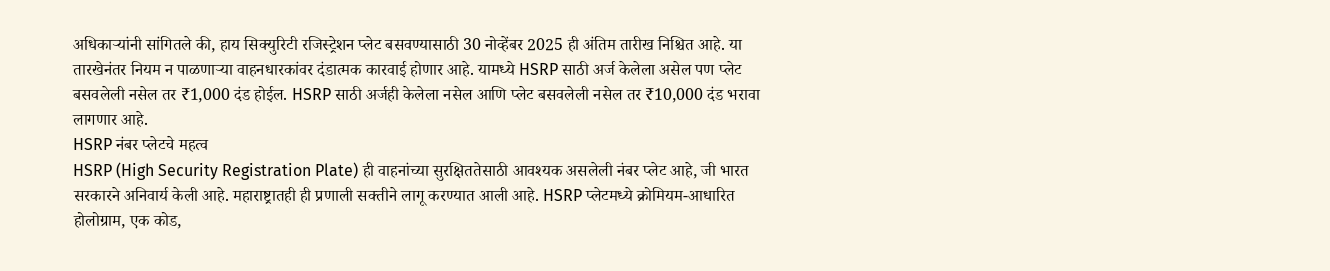अधिकाऱ्यांनी सांगितले की, हाय सिक्युरिटी रजिस्ट्रेशन प्लेट बसवण्यासाठी 30 नोव्हेंबर 2025 ही अंतिम तारीख निश्चित आहे. या तारखेनंतर नियम न पाळणाऱ्या वाहनधारकांवर दंडात्मक कारवाई होणार आहे. यामध्ये HSRP साठी अर्ज केलेला असेल पण प्लेट बसवलेली नसेल तर ₹1,000 दंड होईल. HSRP साठी अर्जही केलेला नसेल आणि प्लेट बसवलेली नसेल तर ₹10,000 दंड भरावा लागणार आहे.
HSRP नंबर प्लेटचे महत्व
HSRP (High Security Registration Plate) ही वाहनांच्या सुरक्षिततेसाठी आवश्यक असलेली नंबर प्लेट आहे, जी भारत सरकारने अनिवार्य केली आहे. महाराष्ट्रातही ही प्रणाली सक्तीने लागू करण्यात आली आहे. HSRP प्लेटमध्ये क्रोमियम-आधारित होलोग्राम, एक कोड,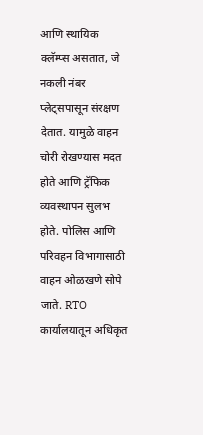आणि स्थायिक क्लॅम्प्स असतात, जे नकली नंबर प्लेट्सपासून संरक्षण देतात. यामुळे वाहन चोरी रोखण्यास मदत होते आणि ट्रॅफिक व्यवस्थापन सुलभ होते. पोलिस आणि परिवहन विभागासाठी वाहन ओळखणे सोपे जाते. RTO कार्यालयातून अधिकृत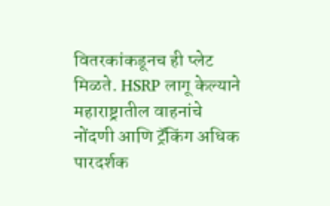वितरकांकडूनच ही प्लेट मिळते. HSRP लागू केल्याने महाराष्ट्रातील वाहनांचे नोंदणी आणि ट्रॅकिंग अधिक पारदर्शक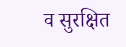व सुरक्षित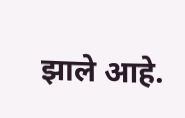झाले आहे.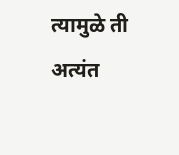त्यामुळे ती अत्यंत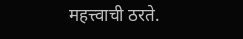महत्त्वाची ठरते.